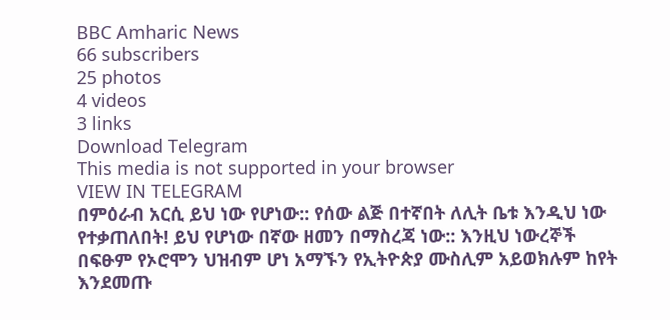BBC Amharic News
66 subscribers
25 photos
4 videos
3 links
Download Telegram
This media is not supported in your browser
VIEW IN TELEGRAM
በምዕራብ አርሲ ይህ ነው የሆነው:: የሰው ልጅ በተኛበት ለሊት ቤቱ እንዲህ ነው የተቃጠለበት! ይህ የሆነው በኛው ዘመን በማስረጃ ነው:: እንዚህ ነውረኞች በፍፁም የኦሮሞን ህዝብም ሆነ አማኙን የኢትዮጵያ ሙስሊም አይወክሉም ከየት እንደመጡ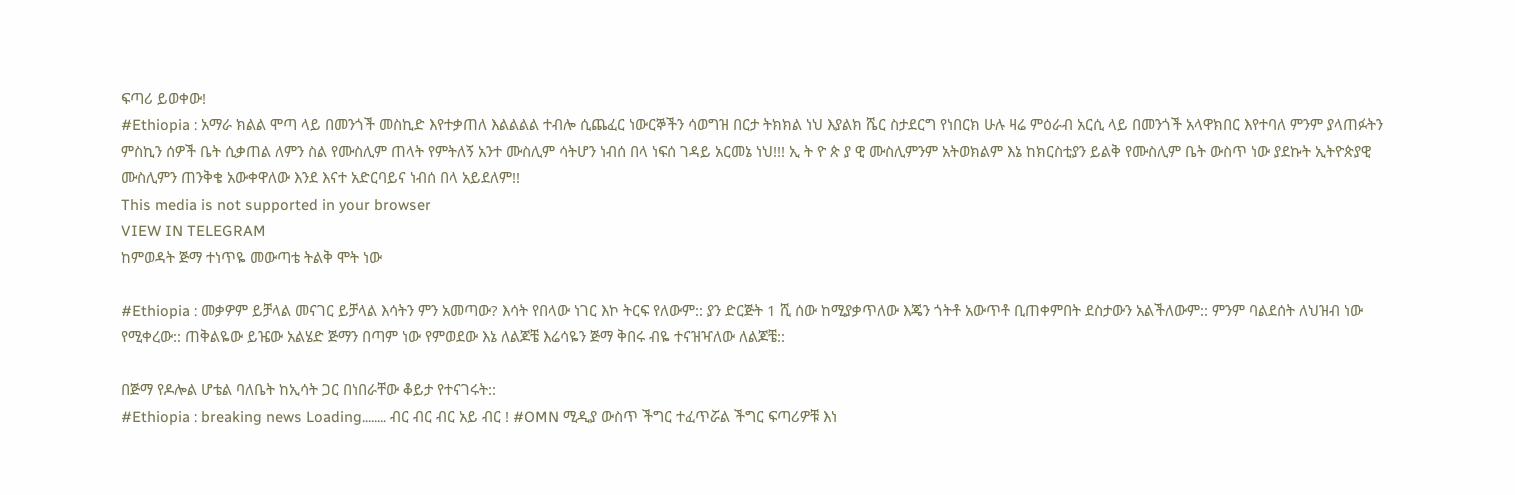ፍጣሪ ይወቀው!
#Ethiopia : አማራ ክልል ሞጣ ላይ በመንጎች መስኪድ እየተቃጠለ እልልልል ተብሎ ሲጨፈር ነውርኞችን ሳወግዝ በርታ ትክክል ነህ እያልክ ሼር ስታደርግ የነበርክ ሁሉ ዛሬ ምዕራብ አርሲ ላይ በመንጎች አላዋክበር እየተባለ ምንም ያላጠፉትን ምስኪን ሰዎች ቤት ሲቃጠል ለምን ስል የሙስሊም ጠላት የምትለኝ አንተ ሙስሊም ሳትሆን ነብሰ በላ ነፍሰ ገዳይ አርመኔ ነህ!!! ኢ ት ዮ ጵ ያ ዊ ሙስሊምንም አትወክልም እኔ ከክርስቲያን ይልቅ የሙስሊም ቤት ውስጥ ነው ያደኩት ኢትዮጵያዊ ሙስሊምን ጠንቅቄ አውቀዋለው እንደ እናተ አድርባይና ነብሰ በላ አይደለም!!
This media is not supported in your browser
VIEW IN TELEGRAM
ከምወዳት ጅማ ተነጥዬ መውጣቴ ትልቅ ሞት ነው

#Ethiopia : መቃዎም ይቻላል መናገር ይቻላል እሳትን ምን አመጣው? እሳት የበላው ነገር እኮ ትርፍ የለውም:: ያን ድርጅት 1 ሺ ሰው ከሚያቃጥለው እጄን ጎትቶ አውጥቶ ቢጠቀምበት ደስታውን አልችለውም:: ምንም ባልደሰት ለህዝብ ነው የሚቀረው:: ጠቅልዬው ይዤው አልሄድ ጅማን በጣም ነው የምወደው እኔ ለልጆቼ እሬሳዬን ጅማ ቅበሩ ብዬ ተናዝዣለው ለልጆቼ::

በጅማ የዶሎል ሆቴል ባለቤት ከኢሳት ጋር በነበራቸው ቆይታ የተናገሩት::
#Ethiopia : breaking news Loading........ ብር ብር ብር አይ ብር ! #OMN ሚዲያ ውስጥ ችግር ተፈጥሯል ችግር ፍጣሪዎቹ እነ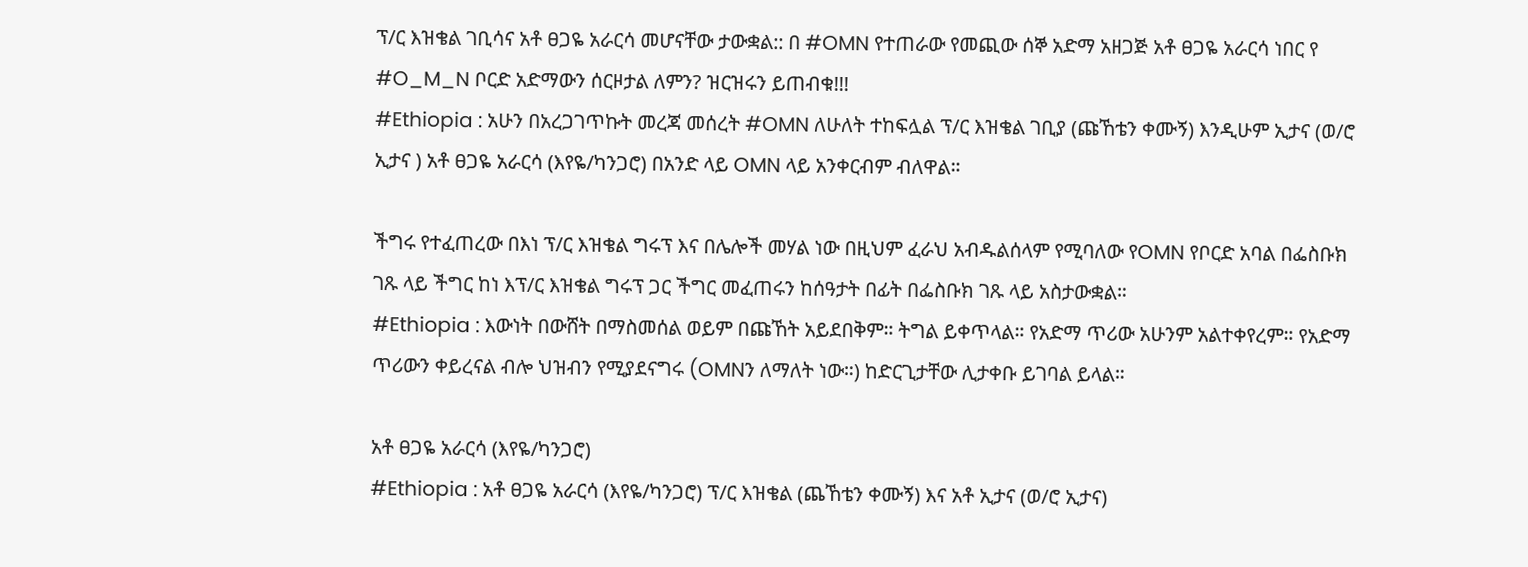ፕ/ር እዝቄል ገቢሳና አቶ ፀጋዬ አራርሳ መሆናቸው ታውቋል:: በ #OMN የተጠራው የመጪው ሰኞ አድማ አዘጋጅ አቶ ፀጋዬ አራርሳ ነበር የ #O_M_N ቦርድ አድማውን ሰርዞታል ለምን? ዝርዝሩን ይጠብቁ!!!
#Ethiopia : አሁን በአረጋገጥኩት መረጃ መሰረት #OMN ለሁለት ተከፍሏል ፕ/ር እዝቄል ገቢያ (ጩኸቴን ቀሙኝ) እንዲሁም ኢታና (ወ/ሮ ኢታና ) አቶ ፀጋዬ አራርሳ (እየዬ/ካንጋሮ) በአንድ ላይ OMN ላይ አንቀርብም ብለዋል።

ችግሩ የተፈጠረው በእነ ፕ/ር እዝቄል ግሩፕ እና በሌሎች መሃል ነው በዚህም ፈራህ አብዱልሰላም የሚባለው የOMN የቦርድ አባል በፌስቡክ ገጹ ላይ ችግር ከነ እፕ/ር እዝቄል ግሩፕ ጋር ችግር መፈጠሩን ከሰዓታት በፊት በፌስቡክ ገጹ ላይ አስታውቋል።
#Ethiopia : እውነት በውሸት በማስመሰል ወይም በጩኸት አይደበቅም። ትግል ይቀጥላል። የአድማ ጥሪው አሁንም አልተቀየረም። የአድማ ጥሪውን ቀይረናል ብሎ ህዝብን የሚያደናግሩ (OMNን ለማለት ነው።) ከድርጊታቸው ሊታቀቡ ይገባል ይላል።

አቶ ፀጋዬ አራርሳ (እየዬ/ካንጋሮ)
#Ethiopia : አቶ ፀጋዬ አራርሳ (እየዬ/ካንጋሮ) ፕ/ር እዝቄል (ጨኸቴን ቀሙኝ) እና አቶ ኢታና (ወ/ሮ ኢታና)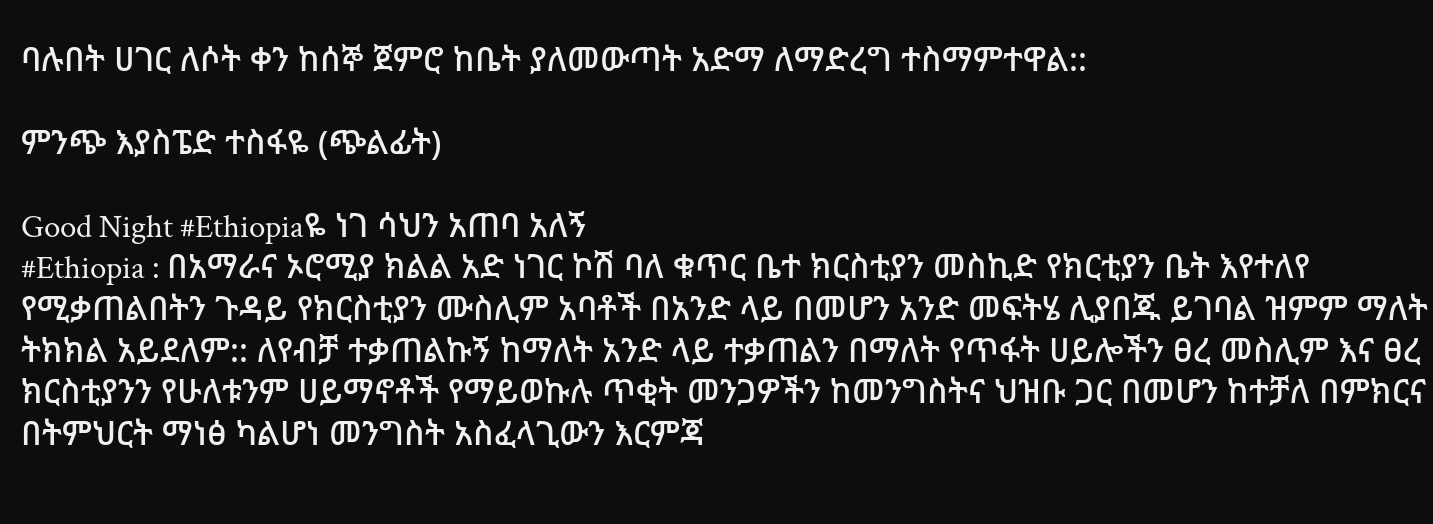ባሉበት ሀገር ለሶት ቀን ከሰኞ ጀምሮ ከቤት ያለመውጣት አድማ ለማድረግ ተስማምተዋል::

ምንጭ እያስፔድ ተስፋዬ (ጭልፊት)

Good Night #Ethiopiaዬ ነገ ሳህን አጠባ አለኝ
#Ethiopia : በአማራና ኦሮሚያ ክልል አድ ነገር ኮሽ ባለ ቁጥር ቤተ ክርስቲያን መስኪድ የክርቲያን ቤት እየተለየ የሚቃጠልበትን ጉዳይ የክርስቲያን ሙስሊም አባቶች በአንድ ላይ በመሆን አንድ መፍትሄ ሊያበጁ ይገባል ዝምም ማለት ትክክል አይደለም:: ለየብቻ ተቃጠልኩኝ ከማለት አንድ ላይ ተቃጠልን በማለት የጥፋት ሀይሎችን ፀረ መስሊም እና ፀረ ክርስቲያንን የሁለቱንም ሀይማኖቶች የማይወኩሉ ጥቂት መንጋዎችን ከመንግስትና ህዝቡ ጋር በመሆን ከተቻለ በምክርና በትምህርት ማነፅ ካልሆነ መንግስት አስፈላጊውን እርምጃ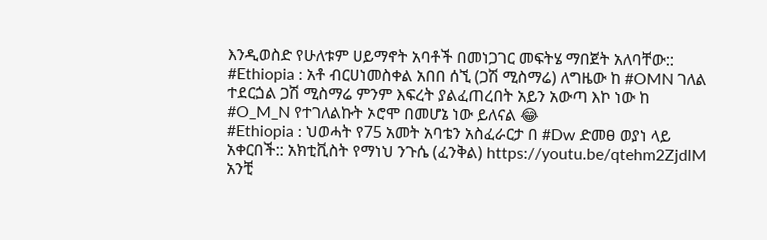እንዲወስድ የሁለቱም ሀይማኖት አባቶች በመነጋገር መፍትሄ ማበጀት አለባቸው::
#Ethiopia : አቶ ብርሀነመስቀል አበበ ሰኚ (ጋሽ ሚስማሬ) ለግዜው ከ #OMN ገለል ተደርጏል ጋሽ ሚስማሬ ምንም እፍረት ያልፈጠረበት አይን አውጣ እኮ ነው ከ #O_M_N የተገለልኩት ኦሮሞ በመሆኔ ነው ይለናል 😂
#Ethiopia : ህወሓት የ75 አመት አባቴን አስፈራርታ በ #Dw ድመፀ ወያነ ላይ አቀርበች:: አክቲቪስት የማነህ ንጉሴ (ፈንቅል) https://youtu.be/qtehm2ZjdlM
አንቺ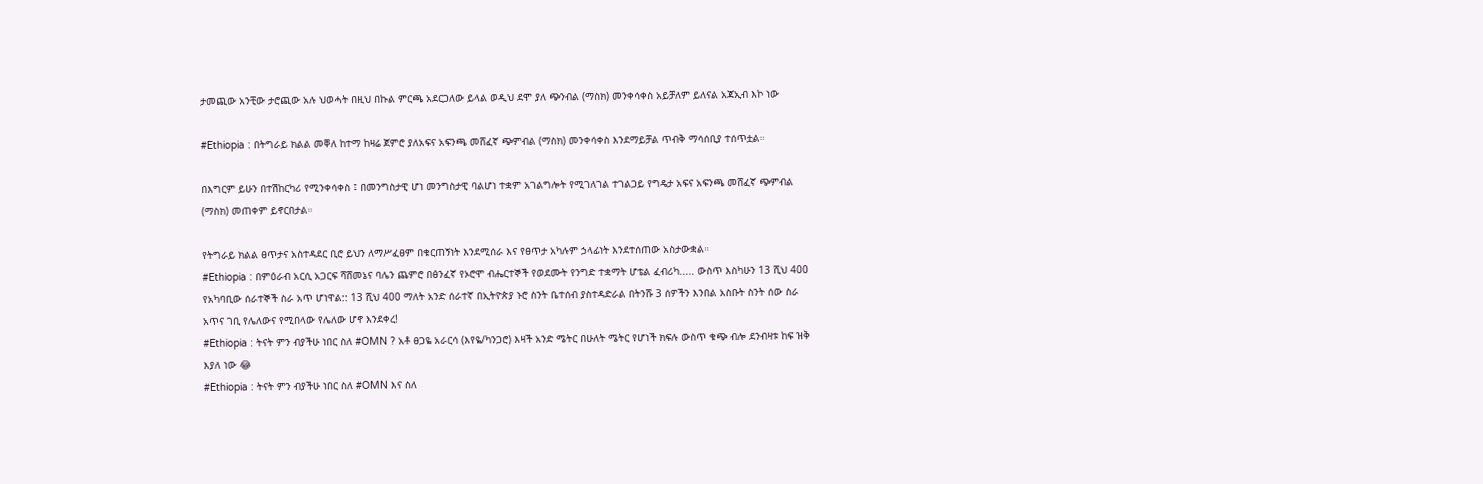ታመጪው አንቺው ታሮጪው አሉ ህወሓት በዚህ በኩል ምርጫ አደርጋለው ይላል ወዲህ ደሞ ያለ ጭንብል (ማስክ) መንቀሳቀስ አይቻለም ይለናል አጃኢብ እኮ ነው

#Ethiopia : በትግራይ ክልል መቐለ ከተማ ከዛሬ ጀምሮ ያለአፍና አፍንጫ መሸፈኛ ጭምብል (ማስክ) መንቀሳቀስ እንደማይቻል ጥብቅ ማሳሰቢያ ተሰጥቷል።

በእግርም ይሁን በተሽከርካሪ የሚንቀሳቀስ ፤ በመንግስታዊ ሆነ መንግስታዊ ባልሆነ ተቋም አገልግሎት የሚገለገል ተገልጋይ የግዴታ አፍና አፍንጫ መሸፈኛ ጭምብል (ማስክ) መጠቀም ይኖርበታል።

የትግራይ ክልል ፀጥታና አስተዳደር ቢሮ ይህን ለማሥፈፀም በቁርጠኝነት እንደሚሰራ እና የፀጥታ አካሉም ኃላፊነት እንደተሰጠው አስታውቋል።
#Ethiopia : በምዕራብ አርሲ አጋርፍ ሻሸመኔና ባሌን ጨምሮ በፅንፈኛ የኦሮሞ ብሔርተኞች የወደሙት የንግድ ተቋማት ሆቴል ፈብሪካ..... ውስጥ እስካሁን 13 ሺህ 400 የአካባቢው ሰራተኞች ስራ አጥ ሆነዋል:: 13 ሺህ 400 ማለት አንድ ሰራተኛ በኢትዮጵያ ኑሮ ስንት ቤተሰብ ያስተዳድራል በትንሹ 3 ሰዎችን እንበል አስቡት ስንት ሰው ስራ አጥና ገቢ የሌለውና የሚበላው የሌለው ሆኖ እንደቀረ!
#Ethiopia : ትናት ምን ብያችሁ ነበር ስለ #OMN ? አቶ ፀጋዬ አራርሳ (እየዬ/ካንጋሮ) እዛች አንድ ሜትር በሁለት ሜትር የሆነች ክፍሉ ውስጥ ቁጭ ብሎ ደንብዛቱ ከፍ ዝቅ እያለ ነው 😂
#Ethiopia : ትናት ምን ብያችሁ ነበር ስለ #OMN እና ስለ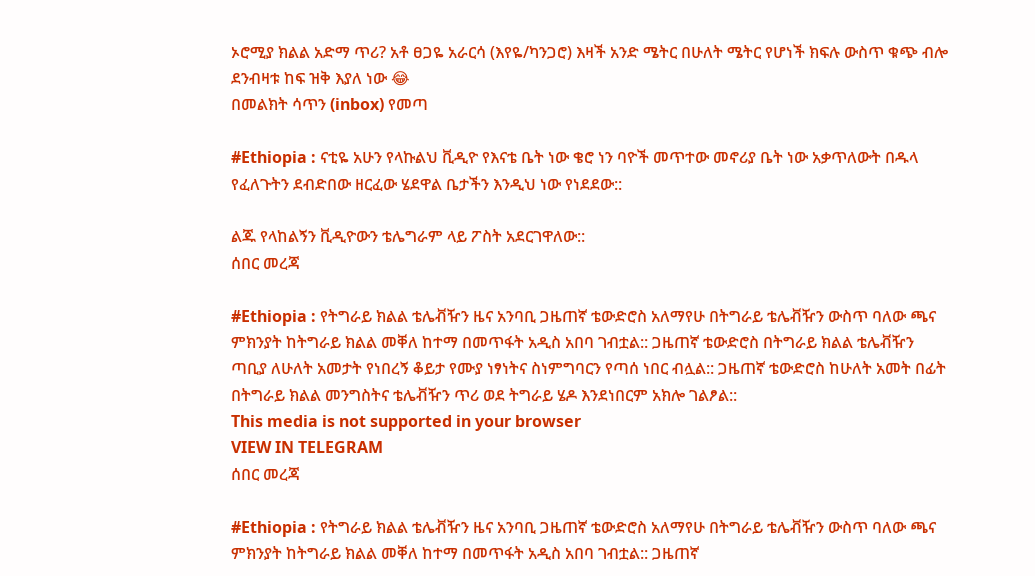ኦሮሚያ ክልል አድማ ጥሪ? አቶ ፀጋዬ አራርሳ (እየዬ/ካንጋሮ) እዛች አንድ ሜትር በሁለት ሜትር የሆነች ክፍሉ ውስጥ ቁጭ ብሎ ደንብዛቱ ከፍ ዝቅ እያለ ነው 😂
በመልክት ሳጥን (inbox) የመጣ

#Ethiopia : ናቲዬ አሁን የላኩልህ ቪዲዮ የእናቴ ቤት ነው ቄሮ ነን ባዮች መጥተው መኖሪያ ቤት ነው አቃጥለውት በዱላ የፈለጉትን ደብድበው ዘርፈው ሄደዋል ቤታችን እንዲህ ነው የነደደው::

ልጁ የላከልኝን ቪዲዮውን ቴሌግራም ላይ ፖስት አደርገዋለው::
ሰበር መረጃ

#Ethiopia : የትግራይ ክልል ቴሌቭዥን ዜና አንባቢ ጋዜጠኛ ቴውድሮስ አለማየሁ በትግራይ ቴሌቭዥን ውስጥ ባለው ጫና ምክንያት ከትግራይ ክልል መቐለ ከተማ በመጥፋት አዲስ አበባ ገብቷል:: ጋዜጠኛ ቴውድሮስ በትግራይ ክልል ቴሌቭዥን ጣቢያ ለሁለት አመታት የነበረኝ ቆይታ የሙያ ነፃነትና ስነምግባርን የጣሰ ነበር ብሏል:: ጋዜጠኛ ቴውድሮስ ከሁለት አመት በፊት በትግራይ ክልል መንግስትና ቴሌቭዥን ጥሪ ወደ ትግራይ ሄዶ እንደነበርም አክሎ ገልፆል::
This media is not supported in your browser
VIEW IN TELEGRAM
ሰበር መረጃ

#Ethiopia : የትግራይ ክልል ቴሌቭዥን ዜና አንባቢ ጋዜጠኛ ቴውድሮስ አለማየሁ በትግራይ ቴሌቭዥን ውስጥ ባለው ጫና ምክንያት ከትግራይ ክልል መቐለ ከተማ በመጥፋት አዲስ አበባ ገብቷል:: ጋዜጠኛ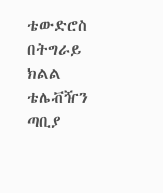ቴውድሮስ በትግራይ ክልል ቴሌቭዥን ጣቢያ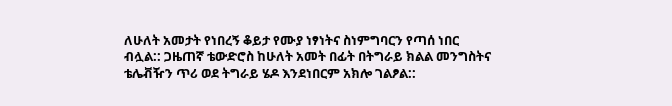ለሁለት አመታት የነበረኝ ቆይታ የሙያ ነፃነትና ስነምግባርን የጣሰ ነበር ብሏል:: ጋዜጠኛ ቴውድሮስ ከሁለት አመት በፊት በትግራይ ክልል መንግስትና ቴሌቭዥን ጥሪ ወደ ትግራይ ሄዶ እንደነበርም አክሎ ገልፆል::